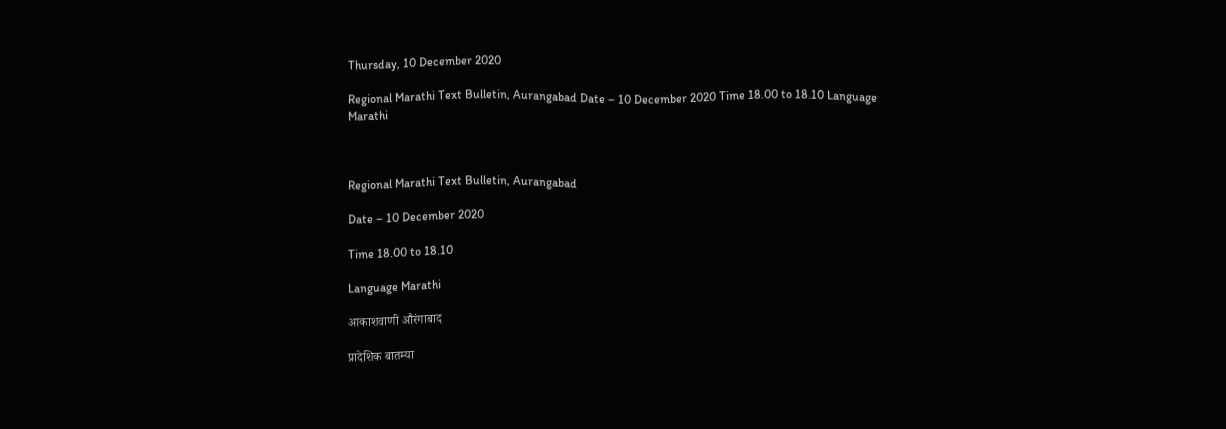Thursday, 10 December 2020

Regional Marathi Text Bulletin, Aurangabad Date – 10 December 2020 Time 18.00 to 18.10 Language Marathi



Regional Marathi Text Bulletin, Aurangabad

Date – 10 December 2020

Time 18.00 to 18.10

Language Marathi

आकाशवाणी औरंगाबाद

प्रादेशिक बातम्या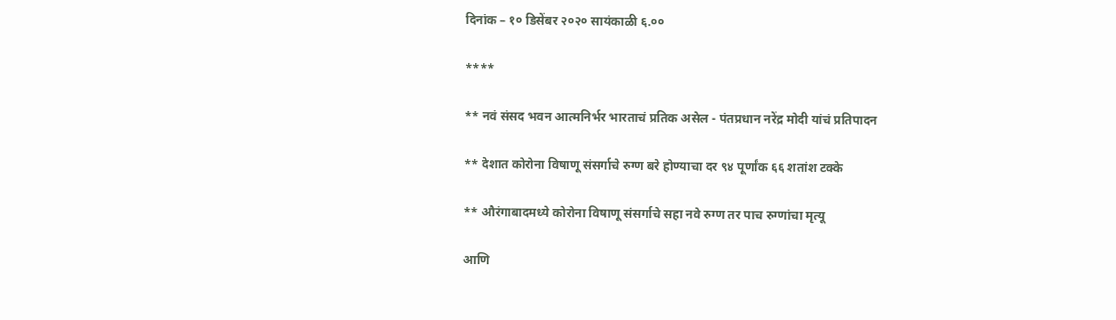दिनांक – १० डिसेंबर २०२० सायंकाळी ६.००

****

** नवं संसद भवन आत्मनिर्भर भारताचं प्रतिक असेल - पंतप्रधान नरेंद्र मोदी यांचं प्रतिपादन

** देशात कोरोना विषाणू संसर्गाचे रुग्ण बरे होण्याचा दर ९४ पूर्णांक ६६ शतांश टक्के

** औरंगाबादमध्ये कोरोना विषाणू संसर्गाचे सहा नवे रुग्ण तर पाच रुग्णांचा मृत्यू

आणि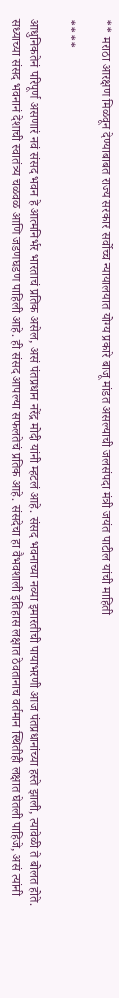** मराठा आरक्षण मिळवून देण्याबाबत राज्य सरकार सर्वोच्च न्यायालयात योग्य प्रकारे बाजू मांडत असल्याची जलसंपदा मंत्री जयंत पाटील यांची माहिती

****

आधुनिकतेनं परिपूर्ण असणारं नवं संसद भवन हे आत्मनिर्भर भारताचं प्रतिक असेल, असं पंतप्रधान नरेंद्र मोदी यांनी म्हटलं आहे. संसद भवनाच्या नव्या इमारतीची पायाभरणी आज पंतप्रधानांच्या हस्ते झाली, त्यावेळी ते बोलत होते. सध्याच्या संसद भवनानं देशाची स्वातंत्र्य चळवळ आणि जडणघडण पाहिली आहे. ही संसद आपल्या सफलतेचं प्रतिक आहे. संसदेचा हा वैभवशाली इतिहास लक्षात ठेवतानाच वर्तमान स्थितीही लक्षात घेतली पाहिजे, असं त्यांनी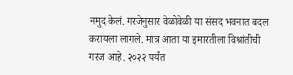नमुद केलं. गरजेनुसार वेळोवेळी या संसद भवनात बदल करायला लागले. मात्र आता या इमारतीला विश्रांतीची गरज आहे. २०२२ पर्यंत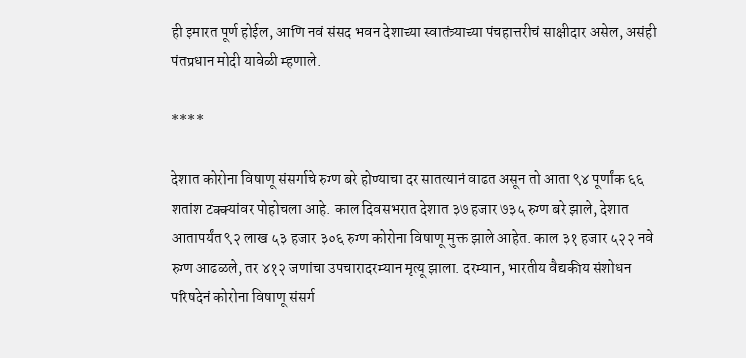ही इमारत पूर्ण होईल, आणि नवं संसद भवन देशाच्या स्वातंत्र्याच्या पंचहात्तरीचं साक्षीदार असेल, असंही पंतप्रधान मोदी यावेळी म्हणाले.

****

देशात कोरोना विषाणू संसर्गाचे रुग्ण बरे होण्याचा दर सातत्यानं वाढत असून तो आता ९४ पूर्णांक ६६ शतांश टक्क्यांवर पोहोचला आहे. काल दिवसभरात देशात ३७ हजार ७३५ रुग्ण बरे झाले, देशात आतापर्यंत ९२ लाख ५३ हजार ३०६ रुग्ण कोरोना विषाणू मुक्त झाले आहेत. काल ३१ हजार ५२२ नवे रुग्ण आढळले, तर ४१२ जणांचा उपचारादरम्यान मृत्यू झाला. दरम्यान, भारतीय वैद्यकीय संशोधन परिषदेनं कोरोना विषाणू संसर्ग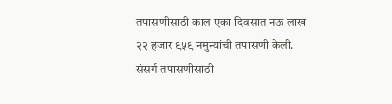तपासणीसाठी काल एका दिवसात नऊ लाख २२ हजार ९५९ नमुन्यांची तपासणी केली. संसर्ग तपासणीसाठी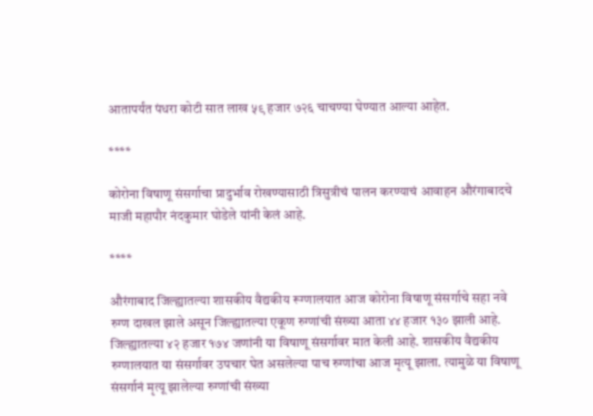आतापर्यंत पंधरा कोटी सात लाख ५९ हजार ७२६ चाचण्या घेण्यात आल्या आहेत.

****

कोरोना विषाणू संसर्गाचा प्रादुर्भाव रोखण्यासाठी त्रिसुत्रीचं पालन करण्याचं आवाहन औरंगाबादचे माजी महापौर नंदकुमार घोडेले यांनी केलं आहे.

****

औरंगाबाद जिल्ह्यातल्या शासकीय वैद्यकीय रूग्णालयात आज कोरोना विषाणू संसर्गाचे सहा नवे रुग्ण दाखल झाले असून जिल्ह्यातल्या एकूण रुग्णांची संख्या आता ४४ हजार १३० झाली आहे. जिल्ह्यातल्या ४२ हजार १७४ जणांनी या विषाणू संसर्गावर मात केली आहे. शासकीय वैद्यकीय रुग्णालयात या संसर्गावर उपचार घेत असलेल्या पाच रुग्णांचा आज मृत्यू झाला. त्यामुळे या विषाणू संसर्गानं मृत्यू झालेल्या रुग्णांची संख्या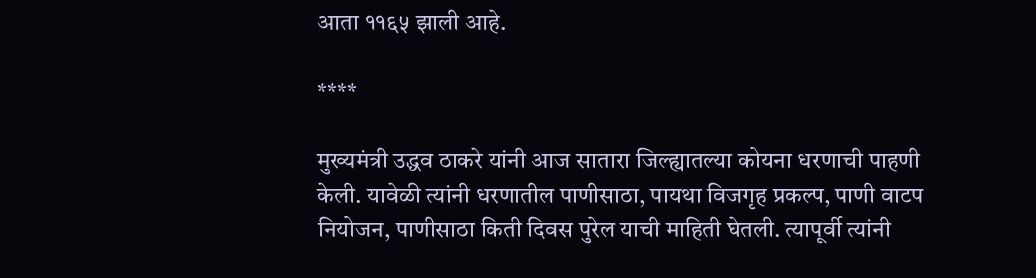आता ११६५ झाली आहे.

****

मुख्यमंत्री उद्धव ठाकरे यांनी आज सातारा जिल्ह्यातल्या कोयना धरणाची पाहणी केली. यावेळी त्यांनी धरणातील पाणीसाठा, पायथा विजगृह प्रकल्प, पाणी वाटप नियोजन, पाणीसाठा किती दिवस पुरेल याची माहिती घेतली. त्यापूर्वी त्यांनी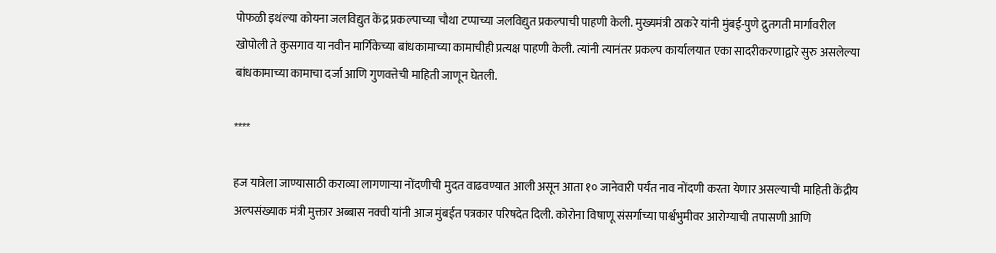पोफळी इथंल्या कोयना जलविद्युत केंद्र प्रकल्पाच्या चौथा टप्पाच्या जलविद्युत प्रकल्पाची पाहणी केली. मुख्यमंत्री ठाकरे यांनी मुंबई-पुणे द्रुतगती मार्गावरील खोपोली ते कुसगाव या नवीन मार्गिकेच्या बांधकामाच्या कामाचीही प्रत्यक्ष पाहणी केली. त्यांनी त्यानंतर प्रकल्प कार्यालयात एका सादरीकरणाद्वारे सुरु असलेल्या बांधकामाच्या कामाचा दर्जा आणि गुणवत्तेची माहिती जाणून घेतली.

****

हज यात्रेला जाण्यासाठी कराव्या लागणाऱ्या नोंदणीची मुदत वाढवण्यात आली असून आता १० जानेवारी पर्यंत नाव नोंदणी करता येणार असल्याची माहिती केंद्रीय अल्पसंख्याक मंत्री मुक्तार अब्बास नक्वी यांनी आज मुंबईत पत्रकार परिषदेत दिली. कोरोना विषाणू संसर्गाच्या पार्श्वभुमीवर आरोग्याची तपासणी आणि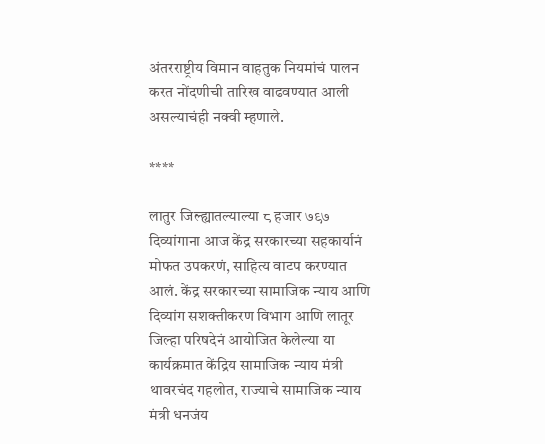अंतरराष्ट्रीय विमान वाहतुक नियमांचं पालन करत नोंदणीची तारिख वाढवण्यात आली असल्याचंही नक्वी म्हणाले.

****

लातुर जिल्ह्यातल्याल्या ८ हजार ७९७ दिव्यांगाना आज केंद्र सरकारच्या सहकार्यानं मोफत उपकरणं, साहित्य वाटप करण्यात आलं. केंद्र सरकारच्या सामाजिक न्याय आणि दिव्यांग सशक्तीकरण विभाग आणि लातूर जिल्हा परिषदेनं आयोजित केलेल्या या कार्यक्रमात केंद्रिय सामाजिक न्याय मंत्री थावरचंद गहलोत, राज्याचे सामाजिक न्याय मंत्री धनजंय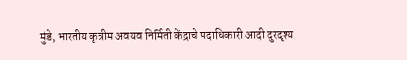मुंडे, भारतीय कृत्रीम अवयव निर्मिती केंद्राचे पदाधिकारी आदी दुरदृश्य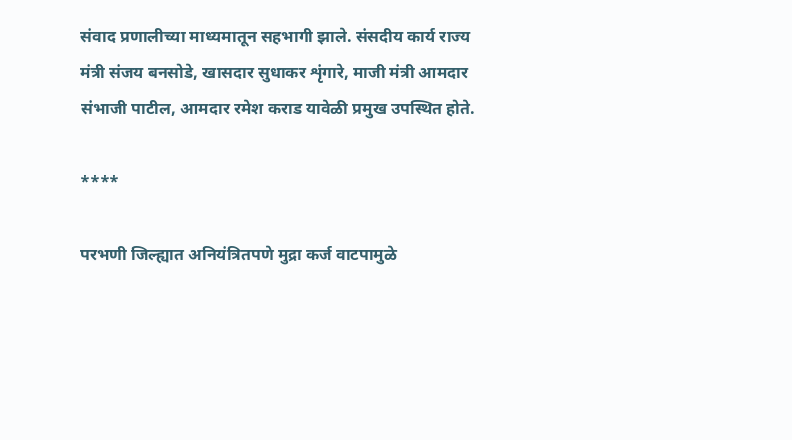संवाद प्रणालीच्या माध्यमातून सहभागी झाले. संसदीय कार्य राज्य मंत्री संजय बनसोडे, खासदार सुधाकर शृंगारे, माजी मंत्री आमदार संभाजी पाटील, आमदार रमेश कराड यावेळी प्रमुख उपस्थित होते.

****

परभणी जिल्ह्यात अनियंत्रितपणे मुद्रा कर्ज वाटपामुळे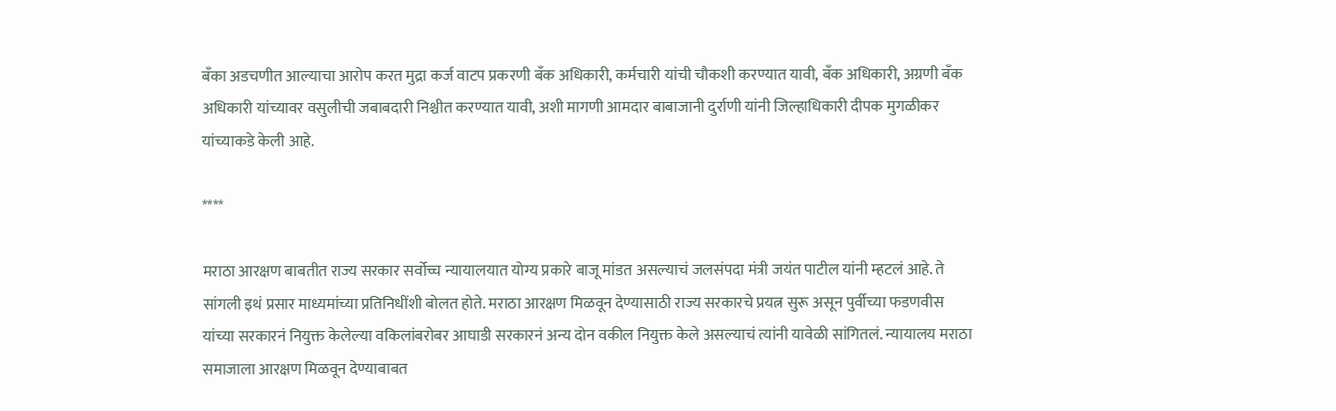बँका अडचणीत आल्याचा आरोप करत मुद्रा कर्ज वाटप प्रकरणी बँक अधिकारी, कर्मचारी यांची चौकशी करण्यात यावी, बँक अधिकारी, अग्रणी बँक अधिकारी यांच्यावर वसुलीची जबाबदारी निश्चीत करण्यात यावी, अशी मागणी आमदार बाबाजानी दुर्राणी यांनी जिल्हाधिकारी दीपक मुगळीकर यांच्याकडे केली आहे.

****

मराठा आरक्षण बाबतीत राज्य सरकार सर्वोच्च न्यायालयात योग्य प्रकारे बाजू मांडत असल्याचं जलसंपदा मंत्री जयंत पाटील यांनी म्हटलं आहे. ते सांगली इथं प्रसार माध्यमांच्या प्रतिनिधींशी बोलत होते. मराठा आरक्षण मिळवून देण्यासाठी राज्य सरकारचे प्रयत्न सुरू असून पुर्वीच्या फडणवीस यांच्या सरकारनं नियुक्त केलेल्या वकिलांबरोबर आघाडी सरकारनं अन्य दोन वकील नियुक्त केले असल्याचं त्यांनी यावेळी सांगितलं. न्यायालय मराठा समाजाला आरक्षण मिळवून देण्याबाबत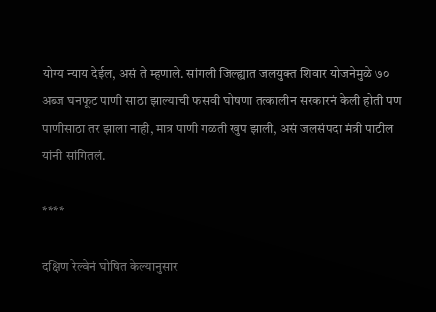योग्य न्याय देईल, असं ते म्हणाले. सांगली जिल्ह्यात जलयुक्त शिवार योजनेमुळे ७० अब्ज घनफूट पाणी साठा झाल्याची फसवी घोषणा तत्कालीन सरकारनं केली होती पण पाणीसाठा तर झाला नाही, मात्र पाणी गळती खुप झाली, असं जलसंपदा मंत्री पाटील यांनी सांगितलं.

****

दक्षिण रेल्वेनं घोषित केल्यानुसार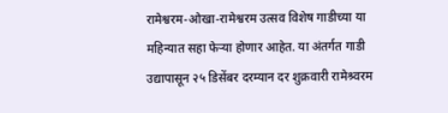रामेश्वरम-ओखा-रामेश्वरम उत्सव विशेष गाडीच्या या महिन्यात सहा फेऱ्या होणार आहेत. या अंतर्गत गाडी उद्यापासून २५ डिसेंबर दरम्यान दर शुक्रवारी रामेश्र्वरम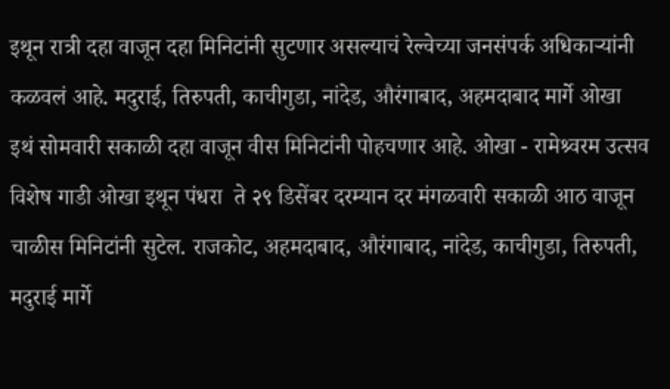इथून रात्री दहा वाजून दहा मिनिटांनी सुटणार असल्याचं रेल्वेच्या जनसंपर्क अधिकाऱ्यांनी कळवलं आहे. मदुराई, तिरुपती, काचीगुडा, नांदेड, औरंगाबाद, अहमदाबाद मार्गे ओखा इथं सोमवारी सकाळी दहा वाजून वीस मिनिटांनी पोहचणार आहे. ओखा - रामेश्र्वरम उत्सव विशेष गाडी ओखा इथून पंधरा  ते २९ डिसेंबर दरम्यान दर मंगळवारी सकाळी आठ वाजून चाळीस मिनिटांनी सुटेल. राजकोट, अहमदाबाद, औरंगाबाद, नांदेड, काचीगुडा, तिरुपती, मदुराई मार्गे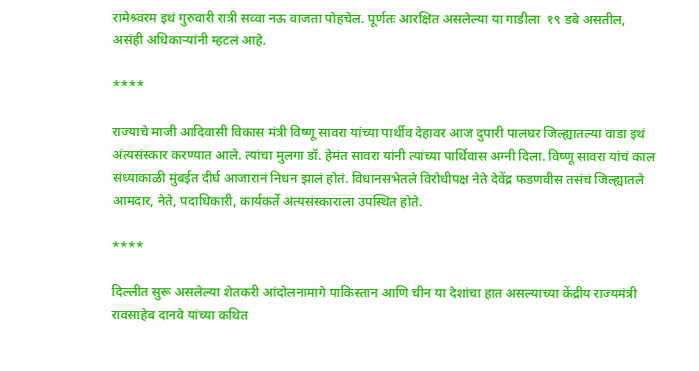रामेश्र्वरम इथं गुरुवारी रात्री सव्वा नऊ वाजता पोहचेल. पूर्णतः आरक्षित असलेल्या या गाडीला  १९ डबे असतील, असंही अधिकाऱ्यांनी म्हटलं आहे.

****

राज्याचे माजी आदिवासी विकास मंत्री विष्णू सावरा यांच्या पार्थीव देहावर आज दुपारी पालघर जिल्ह्यातल्या वाडा इथं अंत्यसंस्कार करण्यात आले. त्यांचा मुलगा डॉ. हेमंत सावरा यांनी त्यांच्या पार्थिवास अग्नी दिला. विष्णू सावरा यांचं काल संध्याकाळी मुंबईत दीर्घ आजारानं निधन झालं होतं. विधानसभेतले विरोधीपक्ष नेते देवेंद्र फडणवीस तसंचं जिल्ह्यातले आमदार, नेते, पदाधिकारी, कार्यकर्ते अंत्यसंस्काराला उपस्थित होते.

****

दिल्लीत सुरू असलेल्या शेतकरी आंदोलनामागे पाकिस्तान आणि चीन या देशांचा हात असल्याच्या केंद्रीय राज्यमंत्री रावसाहेब दानवे यांच्या कथित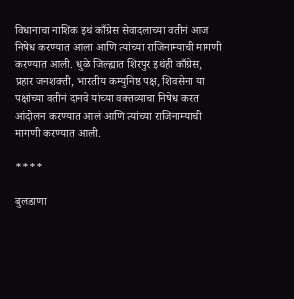विधानाचा नाशिक इथं काँग्रेस सेवादलाच्या वतीनं आज निषेध करण्यात आला आणि त्यांच्या राजिनाम्याची मागणी करण्यात आली. धुळे जिल्ह्यात शिरपुर इथंही काँग्रेस, प्रहार जनशक्ती, भारतीय कम्युनिष्ठ पक्ष, शिवसेना या पक्षांच्या वतीनं दानवे यांच्या वक्तव्याचा निषेध करत आंदोलन करण्यात आलं आणि त्यांच्या राजिनाम्याची मागणी करण्यात आली.

****

बुलडाणा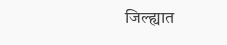जिल्ह्यात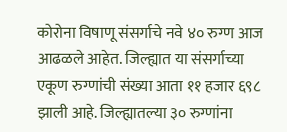कोरोना विषाणू संसर्गाचे नवे ४० रुग्ण आज आढळले आहेत. जिल्ह्यात या संसर्गाच्या एकूण रुग्णांची संख्या आता ११ हजार ६९८ झाली आहे. जिल्ह्यातल्या ३० रुग्णांना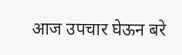आज उपचार घेऊन बरे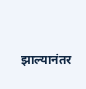झाल्यानंतर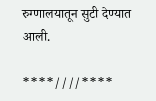रुग्णालयातून सुटी देण्यात आली.

****////****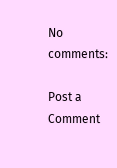No comments:

Post a Comment